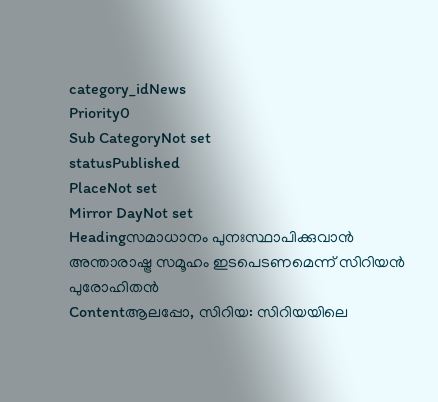category_idNews
Priority0
Sub CategoryNot set
statusPublished
PlaceNot set
Mirror DayNot set
Headingസമാധാനം പുനഃസ്ഥാപിക്കുവാന്‍ അന്താരാഷ്ട്ര സമൂഹം ഇടപെടണമെന്ന് സിറിയന്‍ പുരോഹിതന്‍
Contentആലപ്പോ, സിറിയ: സിറിയയിലെ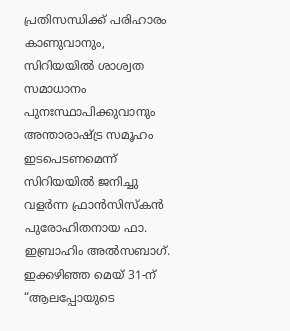പ്രതിസന്ധിക്ക് പരിഹാരം കാണുവാനും, സിറിയയില്‍ ശാശ്വത സമാധാനം പുനഃസ്ഥാപിക്കുവാനും അന്താരാഷ്ട്ര സമൂഹം ഇടപെടണമെന്ന് സിറിയയില്‍ ജനിച്ചു വളര്‍ന്ന ഫ്രാന്‍സിസ്കന്‍ പുരോഹിതനായ ഫാ. ഇബ്രാഹിം അല്‍സബാഗ്. ഇക്കഴിഞ്ഞ മെയ്‌ 31-ന് “ആലപ്പോയുടെ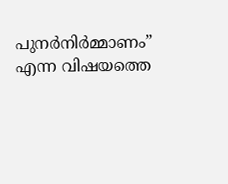പുനര്‍നിര്‍മ്മാണം” എന്ന വിഷയത്തെ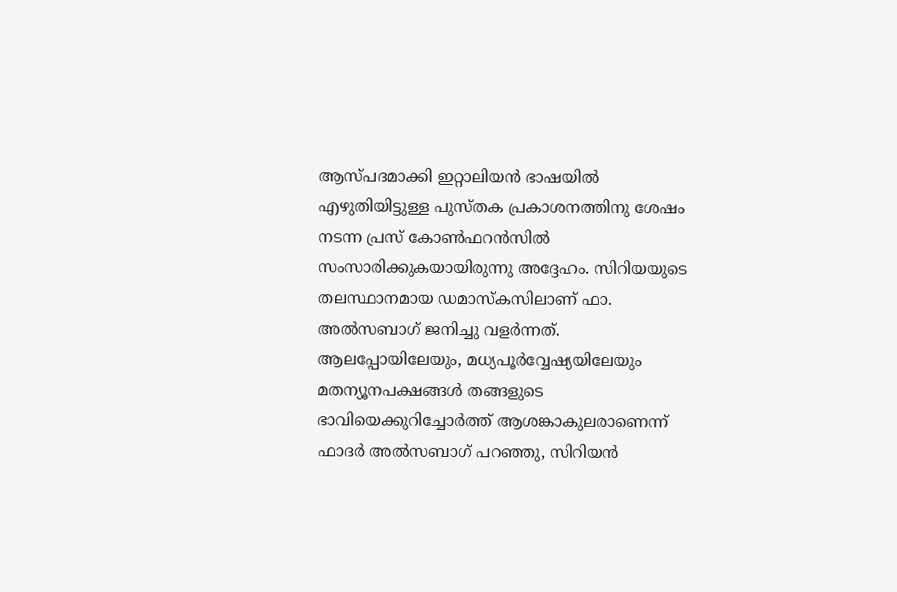ആസ്പദമാക്കി ഇറ്റാലിയന്‍ ഭാഷയില്‍ എഴുതിയിട്ടുള്ള പുസ്തക പ്രകാശനത്തിനു ശേഷം നടന്ന പ്രസ്‌ കോണ്‍ഫറന്‍സില്‍ സംസാരിക്കുകയായിരുന്നു അദ്ദേഹം. സിറിയയുടെ തലസ്ഥാനമായ ഡമാസ്കസിലാണ് ഫാ. അല്‍സബാഗ് ജനിച്ചു വളര്‍ന്നത്. ആലപ്പോയിലേയും, മധ്യപൂര്‍വ്വേഷ്യയിലേയും മതന്യൂനപക്ഷങ്ങള്‍ തങ്ങളുടെ ഭാവിയെക്കുറിച്ചോര്‍ത്ത് ആശങ്കാകുലരാണെന്ന് ഫാദര്‍ അല്‍സബാഗ് പറഞ്ഞു, സിറിയന്‍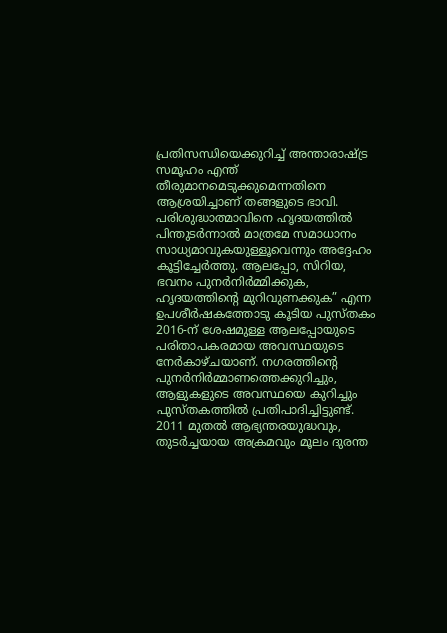പ്രതിസന്ധിയെക്കുറിച്ച് അന്താരാഷ്ട്ര സമൂഹം എന്ത് തീരുമാനമെടുക്കുമെന്നതിനെ ആശ്രയിച്ചാണ് തങ്ങളുടെ ഭാവി. പരിശുദ്ധാത്മാവിനെ ഹൃദയത്തില്‍ പിന്തുടര്‍ന്നാല്‍ മാത്രമേ സമാധാനം സാധ്യമാവുകയുള്ളൂവെന്നും അദ്ദേഹം കൂട്ടിച്ചേര്‍ത്തു. ആലപ്പോ, സിറിയ, ഭവനം പുനര്‍നിര്‍മ്മിക്കുക, ഹൃദയത്തിന്റെ മുറിവുണക്കുക” എന്ന ഉപശീര്‍ഷകത്തോടു കൂടിയ പുസ്തകം 2016-ന് ശേഷമുള്ള ആലപ്പോയുടെ പരിതാപകരമായ അവസ്ഥയുടെ നേര്‍കാഴ്ചയാണ്. നഗരത്തിന്റെ പുനര്‍നിര്‍മ്മാണത്തെക്കുറിച്ചും, ആളുകളുടെ അവസ്ഥയെ കുറിച്ചും പുസ്തകത്തില്‍ പ്രതിപാദിച്ചിട്ടുണ്ട്. 2011 മുതല്‍ ആഭ്യന്തരയുദ്ധവും, തുടര്‍ച്ചയായ അക്രമവും മൂലം ദുരന്ത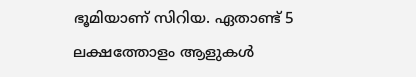ഭൂമിയാണ് സിറിയ. ഏതാണ്ട് 5 ലക്ഷത്തോളം ആളുകള്‍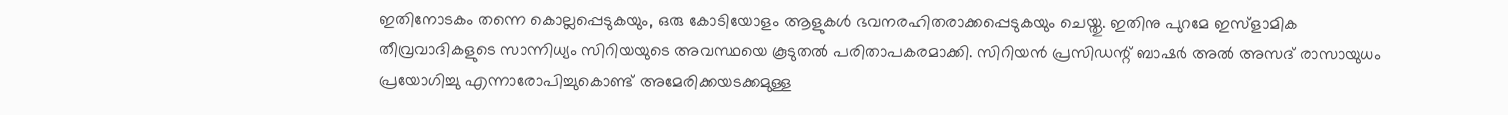ഇതിനോടകം തന്നെ കൊല്ലപ്പെടുകയും, ഒരു കോടിയോളം ആളുകള്‍ ഭവനരഹിതരാക്കപ്പെടുകയും ചെയ്തു. ഇതിനു പുറമേ ഇസ്ളാമിക തീവ്രവാദികളുടെ സാന്നിധ്യം സിറിയയുടെ അവസ്ഥയെ കൂടുതല്‍ പരിതാപകരമാക്കി. സിറിയന്‍ പ്രസിഡന്റ് ബാഷര്‍ അല്‍ അസദ് രാസായുധം പ്രയോഗിച്ചു എന്നാരോപിച്ചുകൊണ്ട് അമേരിക്കയടക്കമുള്ള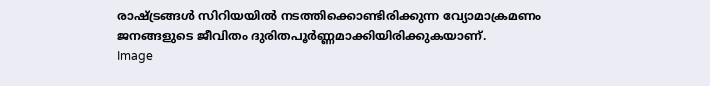രാഷ്ട്രങ്ങള്‍ സിറിയയില്‍ നടത്തിക്കൊണ്ടിരിക്കുന്ന വ്യോമാക്രമണം ജനങ്ങളുടെ ജീവിതം ദുരിതപൂര്‍ണ്ണമാക്കിയിരിക്കുകയാണ്.
Image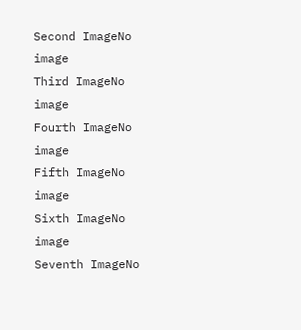Second ImageNo image
Third ImageNo image
Fourth ImageNo image
Fifth ImageNo image
Sixth ImageNo image
Seventh ImageNo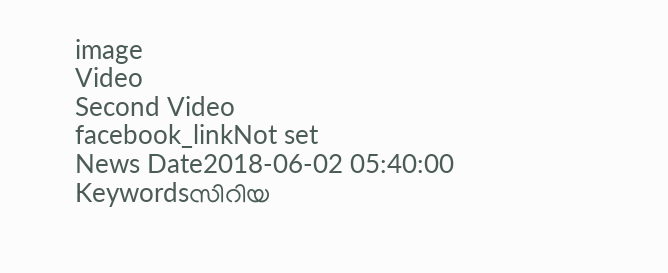image
Video
Second Video
facebook_linkNot set
News Date2018-06-02 05:40:00
Keywordsസിറിയ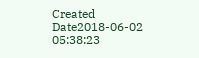Created Date2018-06-02 05:38:23